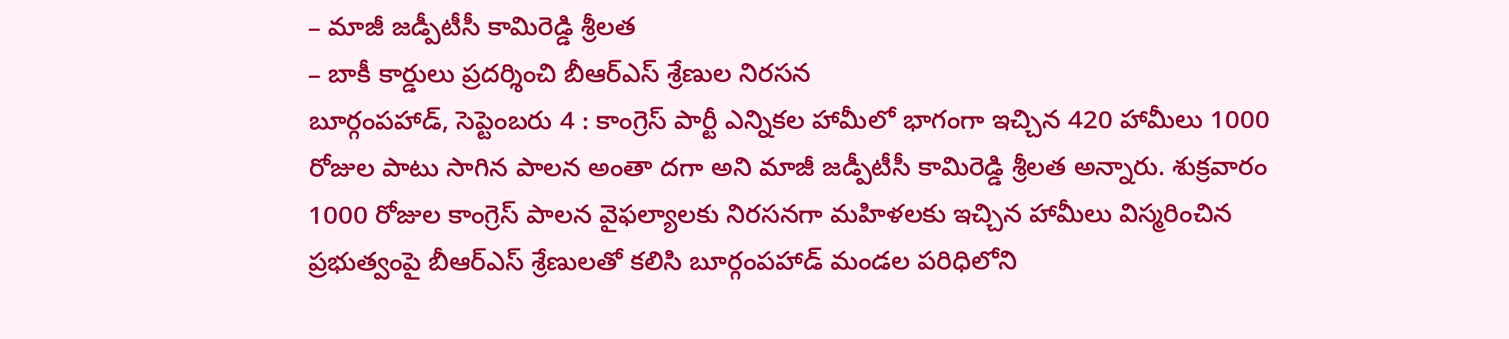– మాజీ జడ్పీటీసీ కామిరెడ్డి శ్రీలత
– బాకీ కార్డులు ప్రదర్శించి బీఆర్ఎస్ శ్రేణుల నిరసన
బూర్గంపహాడ్, సెప్టెంబరు 4 : కాంగ్రెస్ పార్టీ ఎన్నికల హామీలో భాగంగా ఇచ్చిన 420 హామీలు 1000 రోజుల పాటు సాగిన పాలన అంతా దగా అని మాజీ జడ్పీటీసీ కామిరెడ్డి శ్రీలత అన్నారు. శుక్రవారం 1000 రోజుల కాంగ్రెస్ పాలన వైఫల్యాలకు నిరసనగా మహిళలకు ఇచ్చిన హామీలు విస్మరించిన ప్రభుత్వంపై బీఆర్ఎస్ శ్రేణులతో కలిసి బూర్గంపహాడ్ మండల పరిధిలోని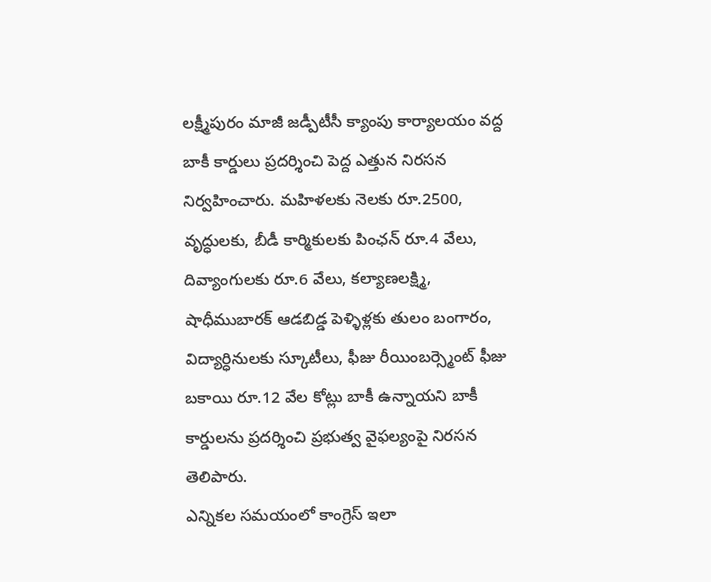లక్ష్మీపురం మాజీ జడ్పీటీసీ క్యాంపు కార్యాలయం వద్ద బాకీ కార్డులు ప్రదర్శించి పెద్ద ఎత్తున నిరసన నిర్వహించారు. మహిళలకు నెలకు రూ.2500, వృద్ధులకు, బీడీ కార్మికులకు పింఛన్ రూ.4 వేలు, దివ్యాంగులకు రూ.6 వేలు, కల్యాణలక్ష్మి, షాధీముబారక్ ఆడబిడ్డ పెళ్ళిళ్లకు తులం బంగారం, విద్యార్ధినులకు స్కూటీలు, ఫీజు రీయింబర్స్మెంట్ ఫీజు బకాయి రూ.12 వేల కోట్లు బాకీ ఉన్నాయని బాకీ కార్డులను ప్రదర్శించి ప్రభుత్వ వైఫల్యంపై నిరసన తెలిపారు.
ఎన్నికల సమయంలో కాంగ్రెస్ ఇలా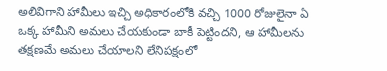అలివిగాని హామీలు ఇచ్చి అధికారంలోకి వచ్చి 1000 రోజులైనా ఏ ఒక్క హామీని అమలు చేయకుండా బాకీ పెట్టిందని, ఆ హామీలను తక్షణమే అమలు చేయాలని లేనిపక్షంలో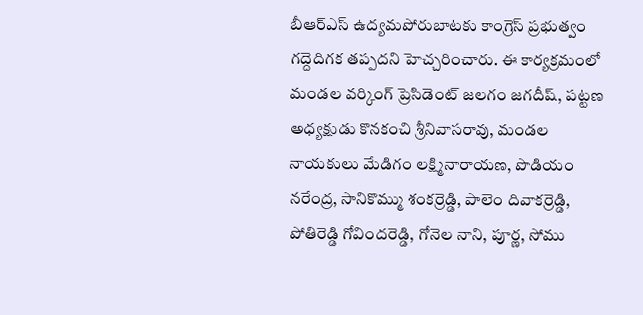బీఆర్ఎస్ ఉద్యమపోరుబాటకు కాంగ్రెస్ ప్రభుత్వం గద్దెదిగక తప్పదని హెచ్చరించారు. ఈ కార్యక్రమంలో మండల వర్కింగ్ ప్రెసిడెంట్ జలగం జగదీష్, పట్టణ అధ్యక్షుడు కొనకంచి శ్రీనివాసరావు, మండల నాయకులు మేడిగం లక్ష్మినారాయణ, పొడియం నరేంద్ర, సానికొమ్ము శంకర్రెడ్డి, పాలెం దివాకర్రెడ్డి, పోతిరెడ్డి గోవిందరెడ్డి, గోనెల నాని, పూర్ణ, సోము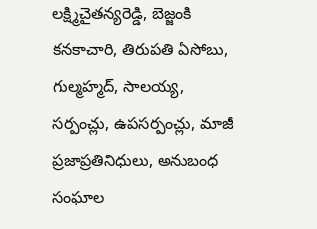లక్ష్మిచైతన్యరెడ్డి, బెజ్జంకి కనకాచారి, తిరుపతి ఏసోబు, గుల్మహ్మద్, సాలయ్య, సర్పంచ్లు, ఉపసర్పంచ్లు, మాజీ ప్రజాప్రతినిధులు, అనుబంధ సంఘాల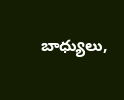బాధ్యులు,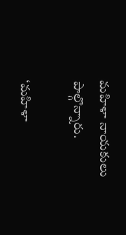మహిళా నాయకులు పాల్గొన్నారు.

‘మహిళా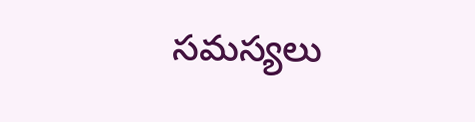సమస్యలు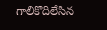గాలికొదిలేసిన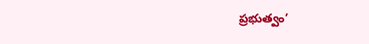ప్రభుత్వం’